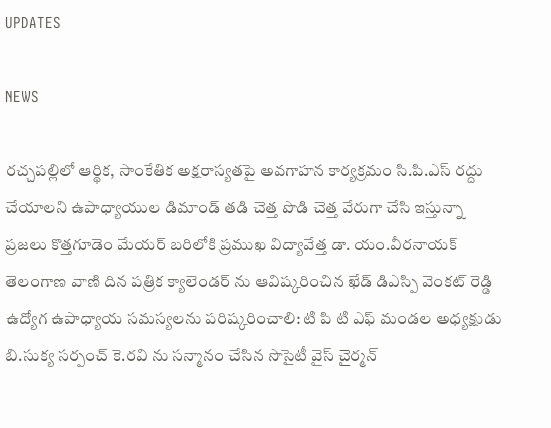UPDATES

NEWS

రచ్చపల్లిలో ఆర్థిక, సాంకేతిక అక్షరాస్యతపై అవగాహన కార్యక్రమం సి.పి.ఎస్ రద్దు చేయాలని ఉపాధ్యాయుల డిమాండ్ తడి చెత్త పొడి చెత్త వేరుగా చేసి ఇస్తున్నా ప్రజలు కొత్తగూడెం మేయర్ బరిలోకి ప్రముఖ విద్యావేత్త డా. యం.వీరనాయక్ తెలంగాణ వాణి దిన పత్రిక క్యాలెండర్ ను ఆవిష్కరించిన ఖేడ్ డిఎస్పి వెంకట్ రెడ్డి ఉద్యోగ ఉపాధ్యాయ సమస్యలను పరిష్కరించాలి: టి పి టి ఎఫ్ మండల అధ్యక్షుడు బి.సుక్య సర్పంచ్ కె.రవి ను సన్మానం చేసిన సొసైటీ వైస్ చైర్మన్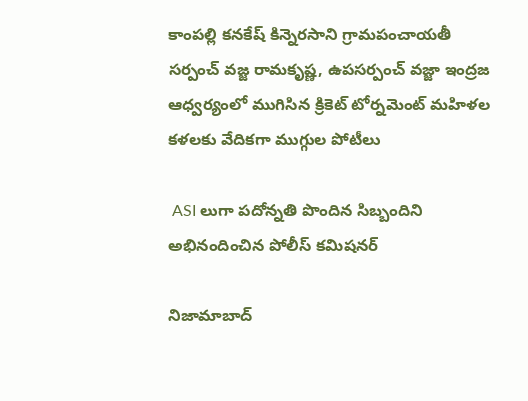కాంపల్లి కనకేష్‌ కిన్నెరసాని గ్రామపంచాయతీ సర్పంచ్ వజ్జ రామకృష్ణ, ఉపసర్పంచ్ వజ్జా ఇంద్రజ ఆధ్వర్యంలో ముగిసిన క్రికెట్ టోర్నమెంట్ మహిళల కళలకు వేదికగా ముగ్గుల పోటీలు

 ASI లుగా పదోన్నతి పొందిన సిబ్బందిని అభినందించిన పోలీస్ కమిషనర్

నిజామాబాద్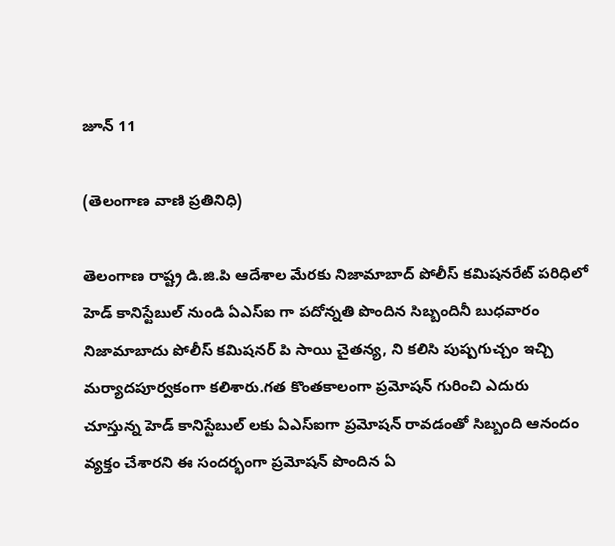జూన్ 11

(తెలంగాణ వాణి ప్రతినిధి)

తెలంగాణ రాష్ట్ర డి.జి.పి ఆదేశాల మేరకు నిజామాబాద్ పోలీస్ కమిషనరేట్ పరిధిలో హెడ్ కానిస్టేబుల్ నుండి ఏఎస్ఐ గా పదోన్నతి పొందిన సిబ్బందినీ బుధవారం నిజామాబాదు పోలీస్ కమిషనర్ పి సాయి చైతన్య, ని కలిసి పుష్పగుచ్చం ఇచ్చి మర్యాదపూర్వకంగా కలిశారు.గత కొంతకాలంగా ప్రమోషన్ గురించి ఎదురు చూస్తున్న హెడ్ కానిస్టేబుల్ లకు ఏఎస్ఐగా ప్రమోషన్ రావడంతో సిబ్బంది ఆనందం వ్యక్తం చేశారని ఈ సందర్భంగా ప్రమోషన్ పొందిన ఏ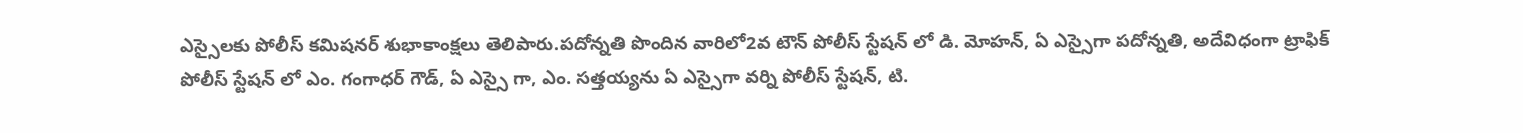ఎస్సైలకు పోలీస్ కమిషనర్ శుభాకాంక్షలు తెలిపారు.పదోన్నతి పొందిన వారిలో2వ టౌన్ పోలీస్ స్టేషన్ లో డి. మోహన్, ఏ ఎస్సైగా పదోన్నతి, అదేవిధంగా ట్రాఫిక్ పోలీస్ స్టేషన్ లో ఎం. గంగాధర్ గౌడ్, ఏ ఎస్సై గా, ఎం. సత్తయ్యను ఏ ఎస్సైగా వర్ని పోలీస్ స్టేషన్, టి.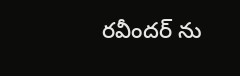రవీందర్ ను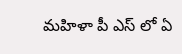మహిళా పీ ఎస్ లో ఏ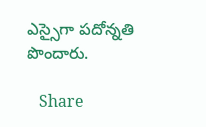ఎస్సైగా పదోన్నతి పొందారు.

   Share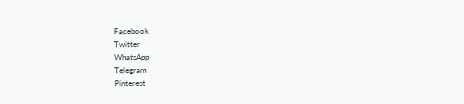Facebook
Twitter
WhatsApp
Telegram
Pinterest